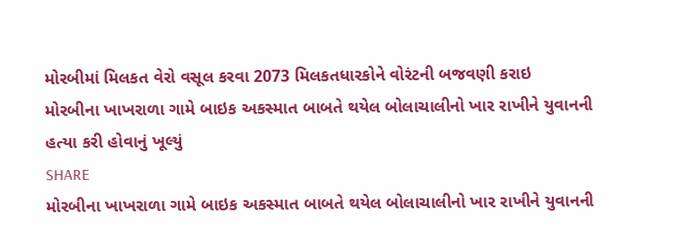મોરબીમાં મિલકત વેરો વસૂલ કરવા 2073 મિલકતધારકોને વોરંટની બજવણી કરાઇ
મોરબીના ખાખરાળા ગામે બાઇક અકસ્માત બાબતે થયેલ બોલાચાલીનો ખાર રાખીને યુવાનની હત્યા કરી હોવાનું ખૂલ્યું
SHARE
મોરબીના ખાખરાળા ગામે બાઇક અકસ્માત બાબતે થયેલ બોલાચાલીનો ખાર રાખીને યુવાનની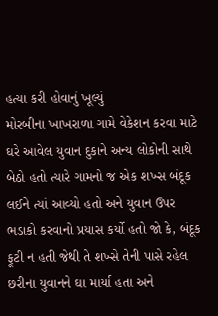હત્યા કરી હોવાનું ખૂલ્યું
મોરબીના ખાખરાળા ગામે વેકેશન કરવા માટે ઘરે આવેલ યુવાન દુકાને અન્ય લોકોની સાથે બેઠો હતો ત્યારે ગામનો જ એક શખ્સ બંદૂક લઈને ત્યાં આવ્યો હતો અને યુવાન ઉપર ભડાકો કરવાનો પ્રયાસ કર્યો હતો જો કે, બંદૂક ફૂટી ન હતી જેથી તે શખ્સે તેની પાસે રહેલ છરીના યુવાનને ઘા માર્યા હતા અને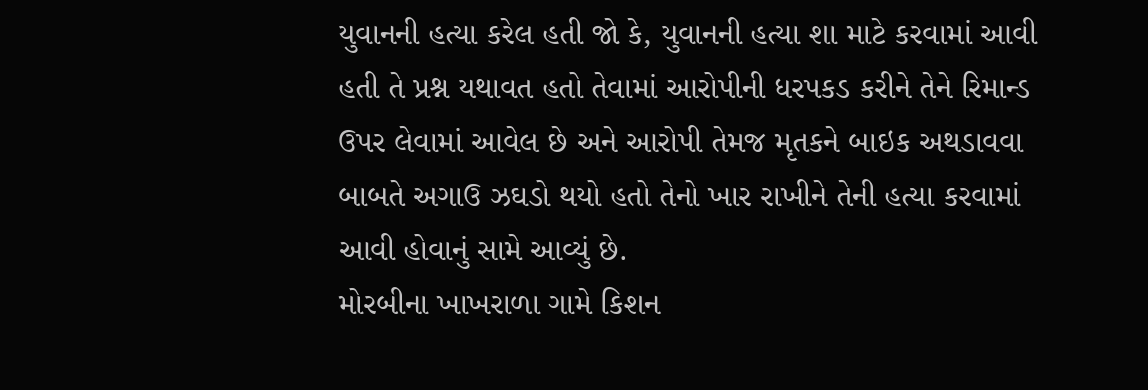યુવાનની હત્યા કરેલ હતી જો કે, યુવાનની હત્યા શા માટે કરવામાં આવી હતી તે પ્રશ્ન યથાવત હતો તેવામાં આરોપીની ધરપકડ કરીને તેને રિમાન્ડ ઉપર લેવામાં આવેલ છે અને આરોપી તેમજ મૃતકને બાઇક અથડાવવા બાબતે અગાઉ ઝઘડો થયો હતો તેનો ખાર રાખીને તેની હત્યા કરવામાં આવી હોવાનું સામે આવ્યું છે.
મોરબીના ખાખરાળા ગામે કિશન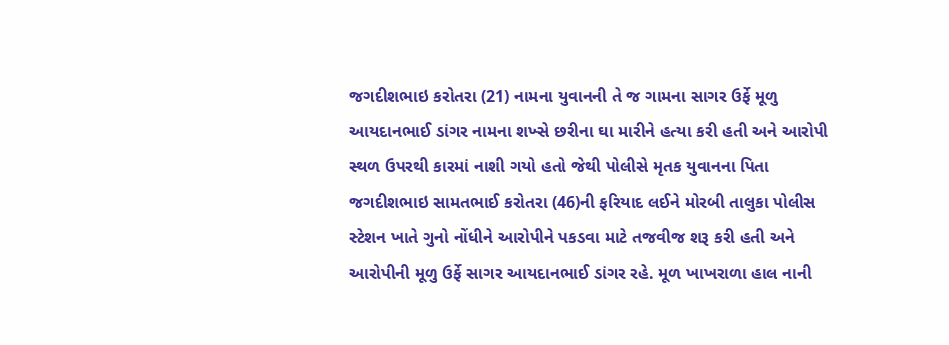જગદીશભાઇ કરોતરા (21) નામના યુવાનની તે જ ગામના સાગર ઉર્ફે મૂળુ આયદાનભાઈ ડાંગર નામના શખ્સે છરીના ઘા મારીને હત્યા કરી હતી અને આરોપી સ્થળ ઉપરથી કારમાં નાશી ગયો હતો જેથી પોલીસે મૃતક યુવાનના પિતા જગદીશભાઇ સામતભાઈ કરોતરા (46)ની ફરિયાદ લઈને મોરબી તાલુકા પોલીસ સ્ટેશન ખાતે ગુનો નોંધીને આરોપીને પકડવા માટે તજવીજ શરૂ કરી હતી અને આરોપીની મૂળુ ઉર્ફે સાગર આયદાનભાઈ ડાંગર રહે. મૂળ ખાખરાળા હાલ નાની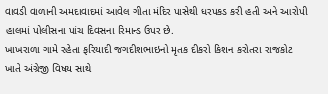વાવડી વાળાની અમદાવાદમાં આવેલ ગીતા મંદિર પાસેથી ધરપકડ કરી હતી અને આરોપી હાલમાં પોલીસના પાંચ દિવસના રિમાન્ડ ઉપર છે.
ખાખરાળા ગામે રહેતા ફરિયાદી જગદીશભાઇનો મૃતક દીકરો કિશન કરોતરા રાજકોટ ખાતે અંગ્રેજી વિષય સાથે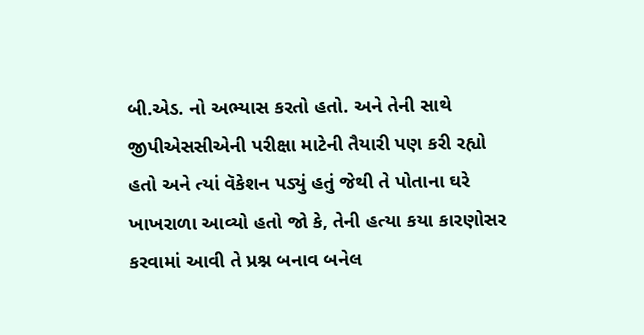બી.એડ. નો અભ્યાસ કરતો હતો. અને તેની સાથે જીપીએસસીએની પરીક્ષા માટેની તૈયારી પણ કરી રહ્યો હતો અને ત્યાં વૅકેશન પડ્યું હતું જેથી તે પોતાના ઘરે ખાખરાળા આવ્યો હતો જો કે, તેની હત્યા કયા કારણોસર કરવામાં આવી તે પ્રશ્ન બનાવ બનેલ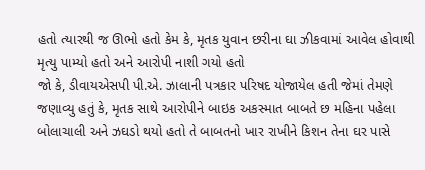હતો ત્યારથી જ ઊભો હતો કેમ કે, મૃતક યુવાન છરીના ઘા ઝીકવામાં આવેલ હોવાથી મૃત્યુ પામ્યો હતો અને આરોપી નાશી ગયો હતો
જો કે, ડીવાયએસપી પી.એ. ઝાલાની પત્રકાર પરિષદ યોજાયેલ હતી જેમાં તેમણે જણાવ્યુ હતું કે, મૃતક સાથે આરોપીને બાઇક અકસ્માત બાબતે છ મહિના પહેલા બોલાચાલી અને ઝઘડો થયો હતો તે બાબતનો ખાર રાખીને કિશન તેના ઘર પાસે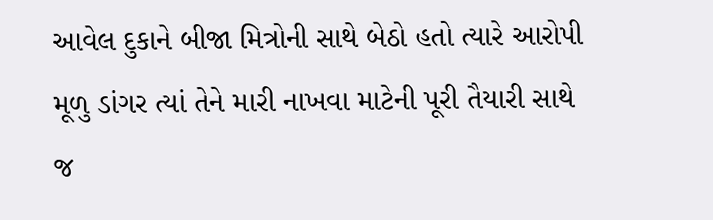આવેલ દુકાને બીજા મિત્રોની સાથે બેઠો હતો ત્યારે આરોપી મૂળુ ડાંગર ત્યાં તેને મારી નાખવા માટેની પૂરી તૈયારી સાથે જ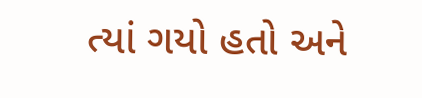ત્યાં ગયો હતો અને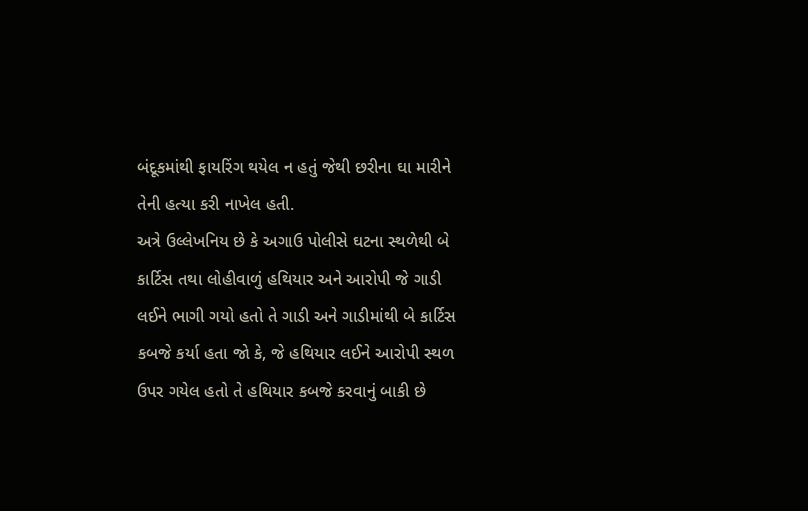બંદૂકમાંથી ફાયરિંગ થયેલ ન હતું જેથી છરીના ઘા મારીને તેની હત્યા કરી નાખેલ હતી.
અત્રે ઉલ્લેખનિય છે કે અગાઉ પોલીસે ઘટના સ્થળેથી બે કાર્ટિસ તથા લોહીવાળું હથિયાર અને આરોપી જે ગાડી લઈને ભાગી ગયો હતો તે ગાડી અને ગાડીમાંથી બે કાર્ટિસ કબજે કર્યા હતા જો કે, જે હથિયાર લઈને આરોપી સ્થળ ઉપર ગયેલ હતો તે હથિયાર કબજે કરવાનું બાકી છે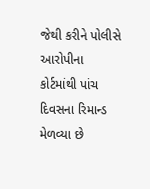જેથી કરીને પોલીસે આરોપીના કોર્ટમાંથી પાંચ દિવસના રિમાન્ડ મેળવ્યા છે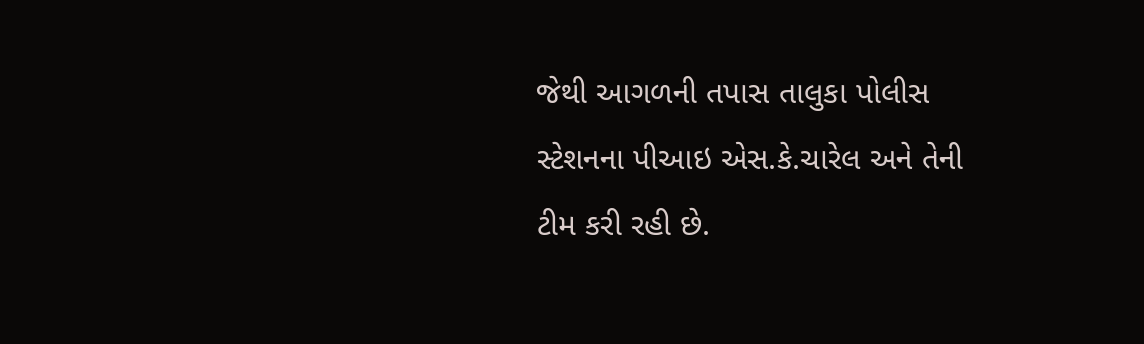જેથી આગળની તપાસ તાલુકા પોલીસ સ્ટેશનના પીઆઇ એસ.કે.ચારેલ અને તેની ટીમ કરી રહી છે.